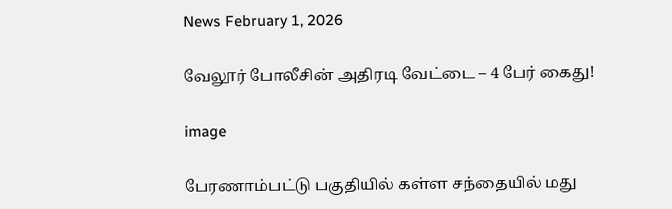News February 1, 2026

வேலூர் போலீசின் அதிரடி வேட்டை – 4 பேர் கைது!

image

பேரணாம்பட்டு பகுதியில் கள்ள சந்தையில் மது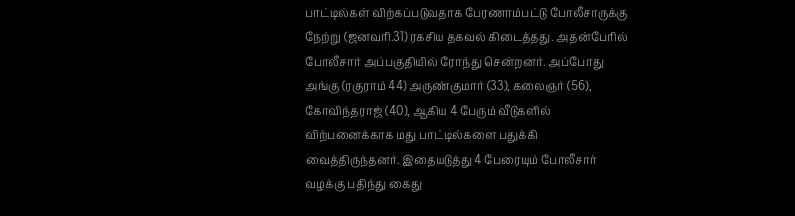பாட்டில்கள் விற்கப்படுவதாக பேரணாம்பட்டு போலீசாருக்கு நேற்று (ஜனவரி.31) ரகசிய தகவல் கிடைத்தது. அதன்பேரில் போலீசார் அப்பகுதியில் ரோந்து சென்றனர். அப்போது அங்கு (ரகுராம் 44) அருண்குமார் (33), கலைஞர் (56), கோவிந்தராஜ் (40), ஆகிய 4 பேரும் வீடுகளில் விற்பனைக்காக மது பாட்டில்களை பதுக்கி வைத்திருந்தனர். இதையடுத்து 4 பேரையும் போலீசார் வழக்கு பதிந்து கைது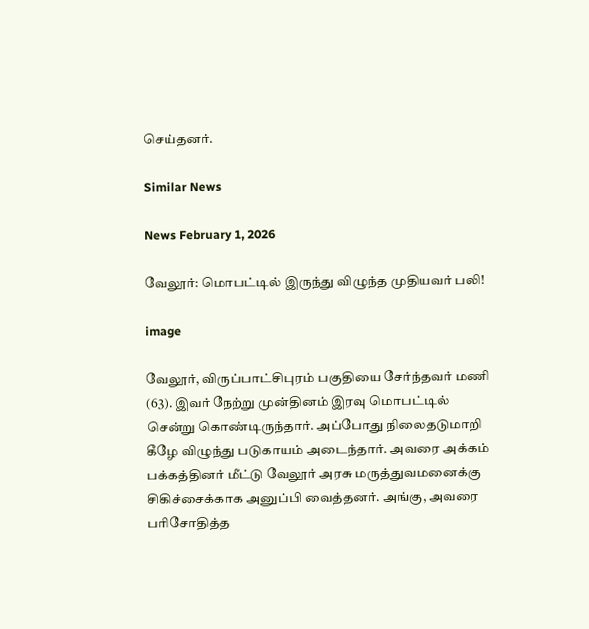செய்தனர்.

Similar News

News February 1, 2026

வேலூர்: மொபட்டில் இருந்து விழுந்த முதியவர் பலி!

image

வேலூர், விருப்பாட்சிபுரம் பகுதியை சேர்ந்தவர் மணி (63). இவர் நேற்று முன்தினம் இரவு மொபட்டில் சென்று கொண்டிருந்தார். அப்போது நிலைதடுமாறி கீழே விழுந்து படுகாயம் அடைந்தார். அவரை அக்கம் பக்கத்தினர் மீட்டு வேலூர் அரசு மருத்துவமனைக்கு சிகிச்சைக்காக அனுப்பி வைத்தனர். அங்கு, அவரை பரிசோதித்த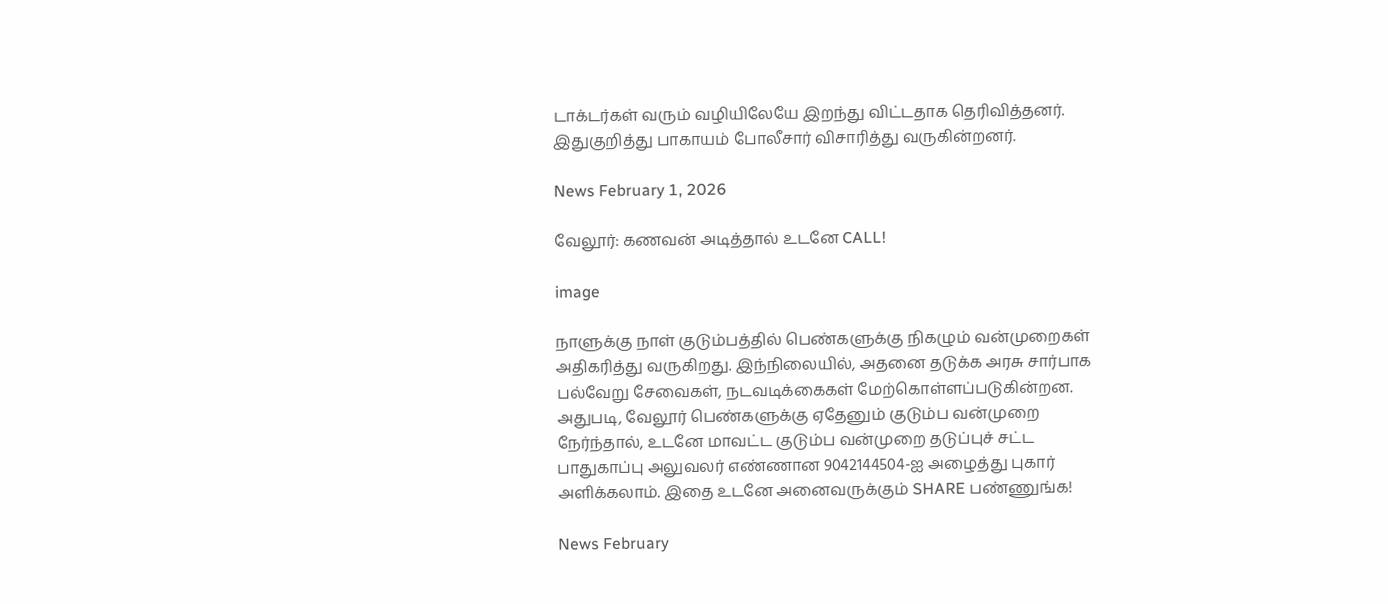டாக்டர்கள் வரும் வழியிலேயே இறந்து விட்டதாக தெரிவித்தனர். இதுகுறித்து பாகாயம் போலீசார் விசாரித்து வருகின்றனர்.

News February 1, 2026

வேலூர்: கணவன் அடித்தால் உடனே CALL!

image

நாளுக்கு நாள் குடும்பத்தில் பெண்களுக்கு நிகழும் வன்முறைகள் அதிகரித்து வருகிறது. இந்நிலையில், அதனை தடுக்க அரசு சார்பாக பல்வேறு சேவைகள், நடவடிக்கைகள் மேற்கொள்ளப்படுகின்றன. அதுபடி, வேலூர் பெண்களுக்கு ஏதேனும் குடும்ப வன்முறை நேர்ந்தால், உடனே மாவட்ட குடும்ப வன்முறை தடுப்புச் சட்ட பாதுகாப்பு அலுவலர் எண்ணான 9042144504-ஐ அழைத்து புகார் அளிக்கலாம். இதை உடனே அனைவருக்கும் SHARE பண்ணுங்க!

News February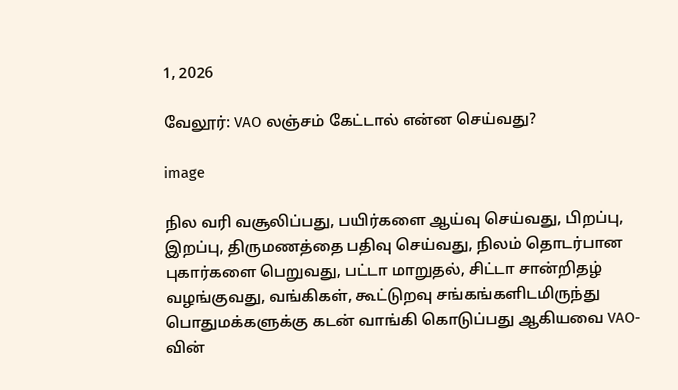1, 2026

வேலூர்: VAO லஞ்சம் கேட்டால் என்ன செய்வது?

image

நில வரி வசூலிப்பது, பயிர்களை ஆய்வு செய்வது, பிறப்பு, இறப்பு, திருமணத்தை பதிவு செய்வது, நிலம் தொடர்பான புகார்களை பெறுவது, பட்டா மாறுதல், சிட்டா சான்றிதழ் வழங்குவது, வங்கிகள், கூட்டுறவு சங்கங்களிடமிருந்து பொதுமக்களுக்கு கடன் வாங்கி கொடுப்பது ஆகியவை VAO-வின்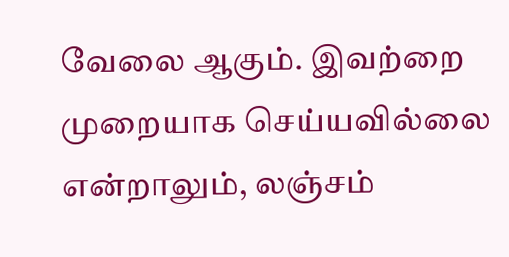வேலை ஆகும். இவற்றை முறையாக செய்யவில்லை என்றாலும், லஞ்சம்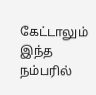கேட்டாலும் இந்த நம்பரில்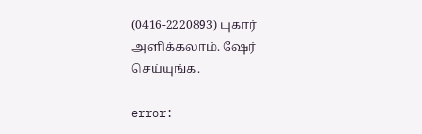(0416-2220893) புகார் அளிக்கலாம். ஷேர் செய்யுங்க.

error: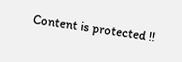Content is protected !!